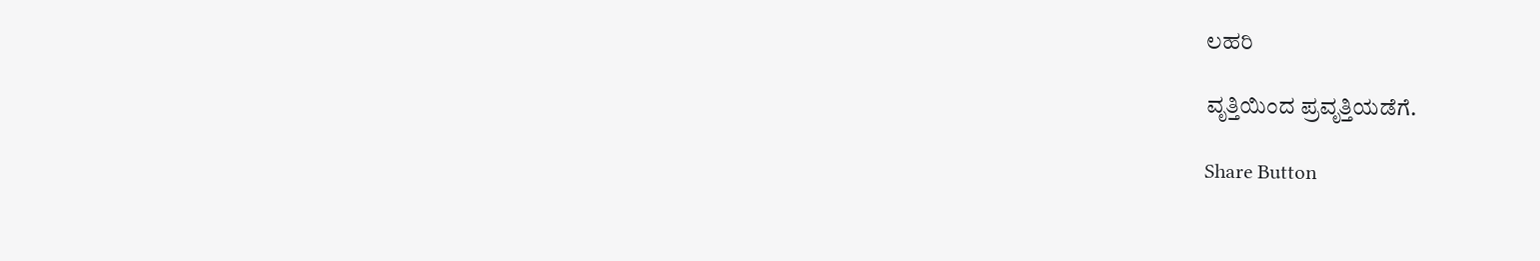ಲಹರಿ

ವೃತ್ತಿಯಿಂದ ಪ್ರವೃತ್ತಿಯಡೆಗೆ.

Share Button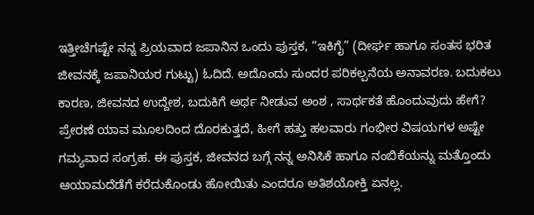ಇತ್ತೀಚೆಗಷ್ಟೇ ನನ್ನ ಪ್ರಿಯವಾದ ಜಪಾನಿನ ಒಂದು ಪುಸ್ತಕ, “ಇಕಿಗೈ” (ದೀರ್ಘ ಹಾಗೂ ಸಂತಸ ಭರಿತ ಜೀವನಕ್ಕೆ ಜಪಾನಿಯರ ಗುಟ್ಟು) ಓದಿದೆ. ಅದೊಂದು ಸುಂದರ ಪರಿಕಲ್ಪನೆಯ ಅನಾವರಣ. ಬದುಕಲು ಕಾರಣ, ಜೀವನದ ಉದ್ದೇಶ, ಬದುಕಿಗೆ ಅರ್ಥ ನೀಡುವ ಅಂಶ , ಸಾರ್ಥಕತೆ ಹೊಂದುವುದು ಹೇಗೆ? ಪ್ರೇರಣೆ ಯಾವ ಮೂಲದಿಂದ ದೊರಕುತ್ತದೆ, ಹೀಗೆ ಹತ್ತು ಹಲವಾರು ಗಂಭೀರ ವಿಷಯಗಳ ಅಷ್ಟೇ ಗಮ್ಯವಾದ ಸಂಗ್ರಹ. ಈ ಪುಸ್ತಕ, ಜೀವನದ ಬಗ್ಗೆ ನನ್ನ ಅನಿಸಿಕೆ ಹಾಗೂ ನಂಬಿಕೆಯನ್ನು ಮತ್ತೊಂದು ಆಯಾಮದೆಡೆಗೆ ಕರೆದುಕೊಂಡು ಹೋಯಿತು ಎಂದರೂ ಅತಿಶಯೋಕ್ತಿ ಏನಲ್ಲ.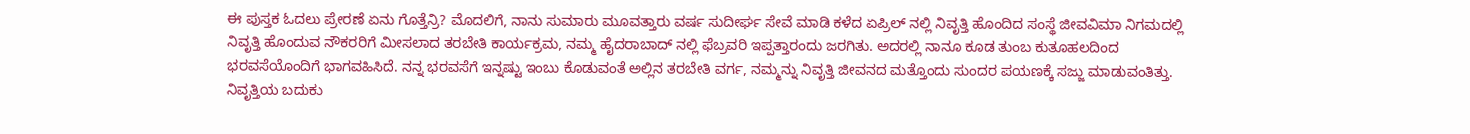ಈ ಪುಸ್ತಕ ಓದಲು ಪ್ರೇರಣೆ ಏನು ಗೊತ್ತೆನ್ರಿ? ಮೊದಲಿಗೆ, ನಾನು ಸುಮಾರು ಮೂವತ್ತಾರು ವರ್ಷ ಸುದೀರ್ಘ ಸೇವೆ ಮಾಡಿ ಕಳೆದ ಏಪ್ರಿಲ್ ನಲ್ಲಿ ನಿವೃತ್ತಿ ಹೊಂದಿದ ಸಂಸ್ಥೆ ಜೀವವಿಮಾ ನಿಗಮದಲ್ಲಿ ನಿವೃತ್ತಿ ಹೊಂದುವ ನೌಕರರಿಗೆ ಮೀಸಲಾದ ತರಬೇತಿ ಕಾರ್ಯಕ್ರಮ, ನಮ್ಮ ಹೈದರಾಬಾದ್ ನಲ್ಲಿ ಫೆಬ್ರವರಿ ಇಪ್ಪತ್ತಾರಂದು ಜರಗಿತು. ಅದರಲ್ಲಿ ನಾನೂ ಕೂಡ ತುಂಬ ಕುತೂಹಲದಿಂದ ಭರವಸೆಯೊಂದಿಗೆ ಭಾಗವಹಿಸಿದೆ. ನನ್ನ ಭರವಸೆಗೆ ಇನ್ನಷ್ಟು ಇಂಬು ಕೊಡುವಂತೆ ಅಲ್ಲಿನ ತರಬೇತಿ ವರ್ಗ, ನಮ್ಮನ್ನು ನಿವೃತ್ತಿ ಜೀವನದ ಮತ್ತೊಂದು ಸುಂದರ ಪಯಣಕ್ಕೆ ಸಜ್ಜು ಮಾಡುವಂತಿತ್ತು. ನಿವೃತ್ತಿಯ ಬದುಕು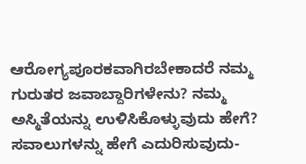ಆರೋಗ್ಯಪೂರಕವಾಗಿರಬೇಕಾದರೆ ನಮ್ಮ ಗುರುತರ ಜವಾಬ್ದಾರಿಗಳೇನು? ನಮ್ಮ ಅಸ್ಮಿತೆಯನ್ನು ಉಳಿಸಿಕೊಳ್ಳುವುದು ಹೇಗೆ? ಸವಾಲುಗಳನ್ನು ಹೇಗೆ ಎದುರಿಸುವುದು-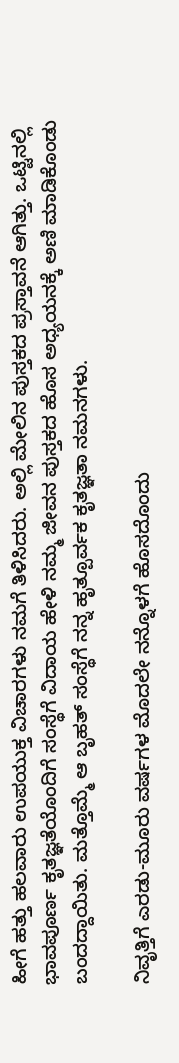ಹೀಗೆ ಹತ್ತು ಹಲವಾರು ಉಪಯುಕ್ತ ವಿಚಾರಗಳು ನಮಗೆ ತಿಳಿಸಿದರು. ಅಲ್ಲಿ ಮೇಲಿನ ಪುಸ್ತಕದ ಪ್ರಸ್ತಾವನೆ ಆಗಿತ್ತು. ಒಟ್ಟಿನಲ್ಲಿ ಭಾವಪೂರ್ಣ ಕೃತಜ್ಞತೆಯೊಂದಿಗೆ ಸಂಸ್ಥೆಗೆ ವಿದಾಯ ಹೇಳಿ ನಮ್ಮ ಜೀವನ ಪುಸ್ತಕದ ಹೊಸ ಅಧ್ಯಯನಕ್ಕೆ ಅಣಿ ಮಾಡಿಕೊಂಡು ಬಂದದ್ದಾಯಿತು. ಮತ್ತೊಮ್ಮೆ ಆ ಬೃಹತ್ ಸಂಸ್ಥೆಗೆ ನನ್ನ ಹೃತ್ಪೂರ್ವಕ ಕೃತಜ್ಞತಾ ನಮನಗಳು.

ನಿವೃತ್ತಿಗೆ ಎರಡು-ಮೂರು ವರ್ಷಗಳ ಮೊದಲೇ ನನ್ನೊಳಗೆ ಹೊಸದೊಂದು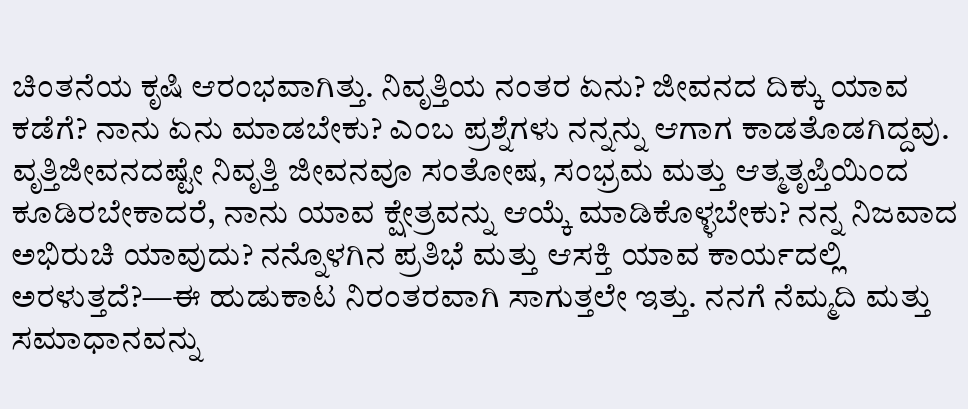ಚಿಂತನೆಯ ಕೃಷಿ ಆರಂಭವಾಗಿತ್ತು. ನಿವೃತ್ತಿಯ ನಂತರ ಏನು? ಜೀವನದ ದಿಕ್ಕು ಯಾವ ಕಡೆಗೆ? ನಾನು ಏನು ಮಾಡಬೇಕು? ಎಂಬ ಪ್ರಶ್ನೆಗಳು ನನ್ನನ್ನು ಆಗಾಗ ಕಾಡತೊಡಗಿದ್ದವು. ವೃತ್ತಿಜೀವನದಷ್ಟೇ ನಿವೃತ್ತಿ ಜೀವನವೂ ಸಂತೋಷ, ಸಂಭ್ರಮ ಮತ್ತು ಆತ್ಮತೃಪ್ತಿಯಿಂದ ಕೂಡಿರಬೇಕಾದರೆ, ನಾನು ಯಾವ ಕ್ಷೇತ್ರವನ್ನು ಆಯ್ಕೆ ಮಾಡಿಕೊಳ್ಳಬೇಕು? ನನ್ನ ನಿಜವಾದ ಅಭಿರುಚಿ ಯಾವುದು? ನನ್ನೊಳಗಿನ ಪ್ರತಿಭೆ ಮತ್ತು ಆಸಕ್ತಿ ಯಾವ ಕಾರ್ಯದಲ್ಲಿ ಅರಳುತ್ತದೆ?—ಈ ಹುಡುಕಾಟ ನಿರಂತರವಾಗಿ ಸಾಗುತ್ತಲೇ ಇತ್ತು. ನನಗೆ ನೆಮ್ಮದಿ ಮತ್ತು ಸಮಾಧಾನವನ್ನು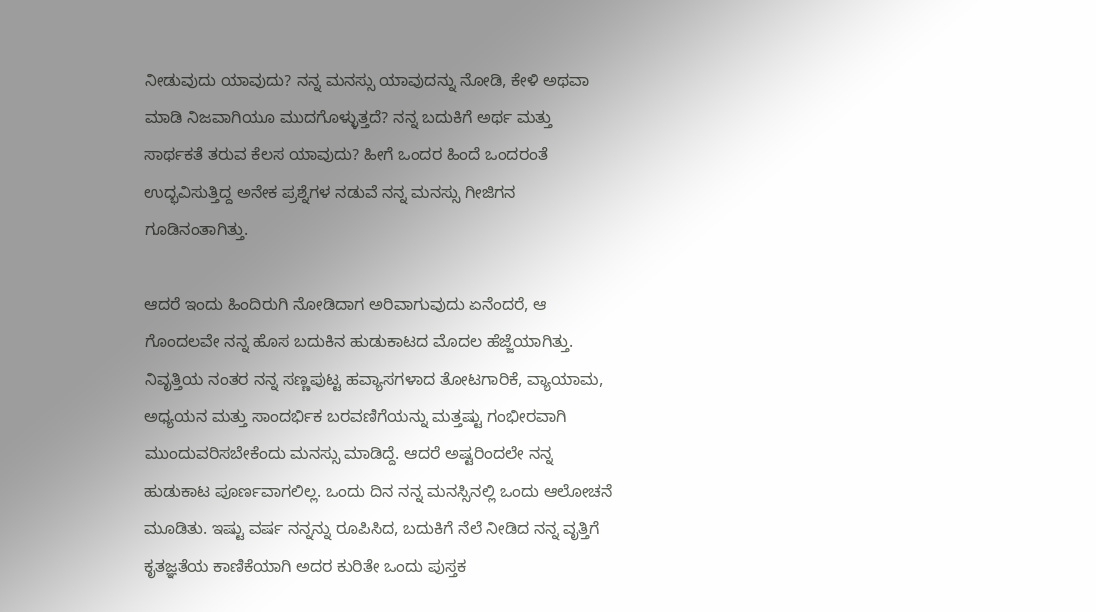ನೀಡುವುದು ಯಾವುದು? ನನ್ನ ಮನಸ್ಸು ಯಾವುದನ್ನು ನೋಡಿ, ಕೇಳಿ ಅಥವಾ ಮಾಡಿ ನಿಜವಾಗಿಯೂ ಮುದಗೊಳ್ಳುತ್ತದೆ? ನನ್ನ ಬದುಕಿಗೆ ಅರ್ಥ ಮತ್ತು ಸಾರ್ಥಕತೆ ತರುವ ಕೆಲಸ ಯಾವುದು? ಹೀಗೆ ಒಂದರ ಹಿಂದೆ ಒಂದರಂತೆ ಉದ್ಭವಿಸುತ್ತಿದ್ದ ಅನೇಕ ಪ್ರಶ್ನೆಗಳ ನಡುವೆ ನನ್ನ ಮನಸ್ಸು ಗೀಜಿಗನ ಗೂಡಿನಂತಾಗಿತ್ತು.

ಆದರೆ ಇಂದು ಹಿಂದಿರುಗಿ ನೋಡಿದಾಗ ಅರಿವಾಗುವುದು ಏನೆಂದರೆ, ಆ ಗೊಂದಲವೇ ನನ್ನ ಹೊಸ ಬದುಕಿನ ಹುಡುಕಾಟದ ಮೊದಲ ಹೆಜ್ಜೆಯಾಗಿತ್ತು. ನಿವೃತ್ತಿಯ ನಂತರ ನನ್ನ ಸಣ್ಣಪುಟ್ಟ ಹವ್ಯಾಸಗಳಾದ ತೋಟಗಾರಿಕೆ, ವ್ಯಾಯಾಮ, ಅಧ್ಯಯನ ಮತ್ತು ಸಾಂದರ್ಭಿಕ ಬರವಣಿಗೆಯನ್ನು ಮತ್ತಷ್ಟು ಗಂಭೀರವಾಗಿ ಮುಂದುವರಿಸಬೇಕೆಂದು ಮನಸ್ಸು ಮಾಡಿದ್ದೆ. ಆದರೆ ಅಷ್ಟರಿಂದಲೇ ನನ್ನ ಹುಡುಕಾಟ ಪೂರ್ಣವಾಗಲಿಲ್ಲ. ಒಂದು ದಿನ ನನ್ನ ಮನಸ್ಸಿನಲ್ಲಿ ಒಂದು ಆಲೋಚನೆ ಮೂಡಿತು. ಇಷ್ಟು ವರ್ಷ ನನ್ನನ್ನು ರೂಪಿಸಿದ, ಬದುಕಿಗೆ ನೆಲೆ ನೀಡಿದ ನನ್ನ ವೃತ್ತಿಗೆ ಕೃತಜ್ಞತೆಯ ಕಾಣಿಕೆಯಾಗಿ ಅದರ ಕುರಿತೇ ಒಂದು ಪುಸ್ತಕ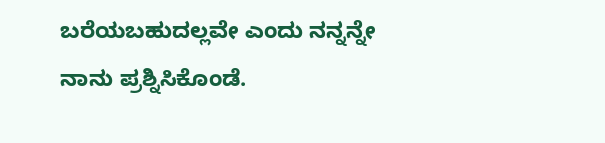ಬರೆಯಬಹುದಲ್ಲವೇ ಎಂದು ನನ್ನನ್ನೇ ನಾನು ಪ್ರಶ್ನಿಸಿಕೊಂಡೆ.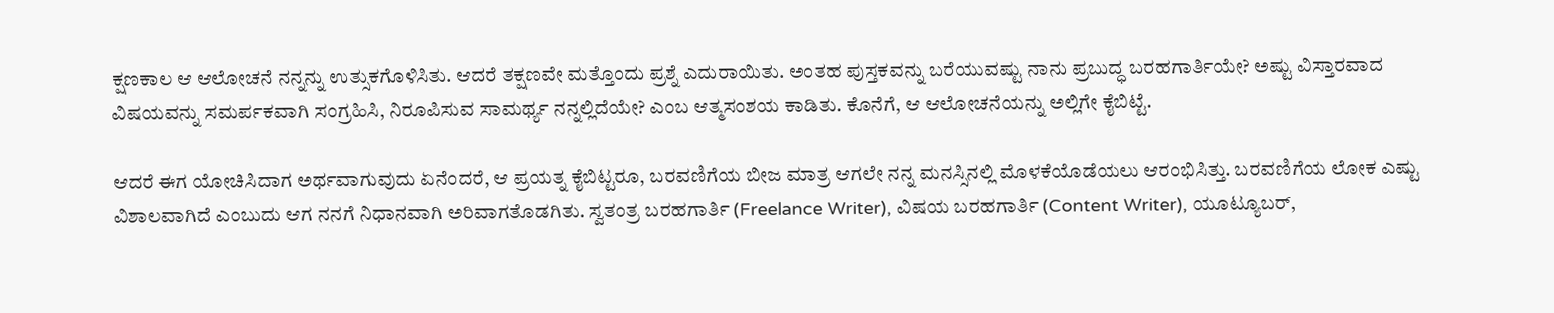ಕ್ಷಣಕಾಲ ಆ ಆಲೋಚನೆ ನನ್ನನ್ನು ಉತ್ಸುಕಗೊಳಿಸಿತು. ಆದರೆ ತಕ್ಷಣವೇ ಮತ್ತೊಂದು ಪ್ರಶ್ನೆ ಎದುರಾಯಿತು. ಅಂತಹ ಪುಸ್ತಕವನ್ನು ಬರೆಯುವಷ್ಟು ನಾನು ಪ್ರಬುದ್ಧ ಬರಹಗಾರ್ತಿಯೇ? ಅಷ್ಟು ವಿಸ್ತಾರವಾದ ವಿಷಯವನ್ನು ಸಮರ್ಪಕವಾಗಿ ಸಂಗ್ರಹಿಸಿ, ನಿರೂಪಿಸುವ ಸಾಮರ್ಥ್ಯ ನನ್ನಲ್ಲಿದೆಯೇ? ಎಂಬ ಆತ್ಮಸಂಶಯ ಕಾಡಿತು. ಕೊನೆಗೆ, ಆ ಆಲೋಚನೆಯನ್ನು ಅಲ್ಲಿಗೇ ಕೈಬಿಟ್ಟೆ.

ಆದರೆ ಈಗ ಯೋಚಿಸಿದಾಗ ಅರ್ಥವಾಗುವುದು ಏನೆಂದರೆ, ಆ ಪ್ರಯತ್ನ ಕೈಬಿಟ್ಟರೂ, ಬರವಣಿಗೆಯ ಬೀಜ ಮಾತ್ರ ಆಗಲೇ ನನ್ನ ಮನಸ್ಸಿನಲ್ಲಿ ಮೊಳಕೆಯೊಡೆಯಲು ಆರಂಭಿಸಿತ್ತು. ಬರವಣಿಗೆಯ ಲೋಕ ಎಷ್ಟು ವಿಶಾಲವಾಗಿದೆ ಎಂಬುದು ಆಗ ನನಗೆ ನಿಧಾನವಾಗಿ ಅರಿವಾಗತೊಡಗಿತು. ಸ್ವತಂತ್ರ ಬರಹಗಾರ್ತಿ (Freelance Writer), ವಿಷಯ ಬರಹಗಾರ್ತಿ (Content Writer), ಯೂಟ್ಯೂಬರ್,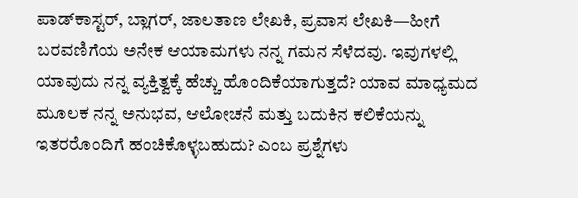ಪಾಡ್‌ಕಾಸ್ಟರ್, ಬ್ಲಾಗರ್, ಜಾಲತಾಣ ಲೇಖಕಿ, ಪ್ರವಾಸ ಲೇಖಕಿ—ಹೀಗೆ ಬರವಣಿಗೆಯ ಅನೇಕ ಆಯಾಮಗಳು ನನ್ನ ಗಮನ ಸೆಳೆದವು. ಇವುಗಳಲ್ಲಿ ಯಾವುದು ನನ್ನ ವ್ಯಕ್ತಿತ್ವಕ್ಕೆ ಹೆಚ್ಚು ಹೊಂದಿಕೆಯಾಗುತ್ತದೆ? ಯಾವ ಮಾಧ್ಯಮದ ಮೂಲಕ ನನ್ನ ಅನುಭವ, ಆಲೋಚನೆ ಮತ್ತು ಬದುಕಿನ ಕಲಿಕೆಯನ್ನು ಇತರರೊಂದಿಗೆ ಹಂಚಿಕೊಳ್ಳಬಹುದು? ಎಂಬ ಪ್ರಶ್ನೆಗಳು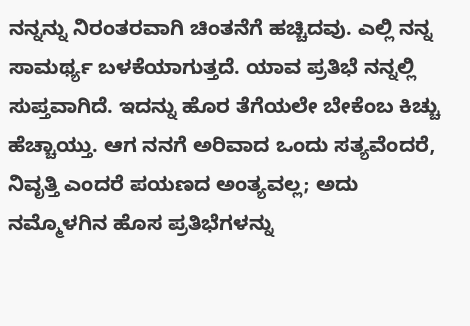ನನ್ನನ್ನು ನಿರಂತರವಾಗಿ ಚಿಂತನೆಗೆ ಹಚ್ಚಿದವು. ಎಲ್ಲಿ ನನ್ನ ಸಾಮರ್ಥ್ಯ ಬಳಕೆಯಾಗುತ್ತದೆ. ಯಾವ ಪ್ರತಿಭೆ ನನ್ನಲ್ಲಿ ಸುಪ್ತವಾಗಿದೆ. ಇದನ್ನು ಹೊರ ತೆಗೆಯಲೇ ಬೇಕೆಂಬ ಕಿಚ್ಚು ಹೆಚ್ಚಾಯ್ತು. ಆಗ ನನಗೆ ಅರಿವಾದ ಒಂದು ಸತ್ಯವೆಂದರೆ, ನಿವೃತ್ತಿ ಎಂದರೆ ಪಯಣದ ಅಂತ್ಯವಲ್ಲ; ಅದು ನಮ್ಮೊಳಗಿನ ಹೊಸ ಪ್ರತಿಭೆಗಳನ್ನು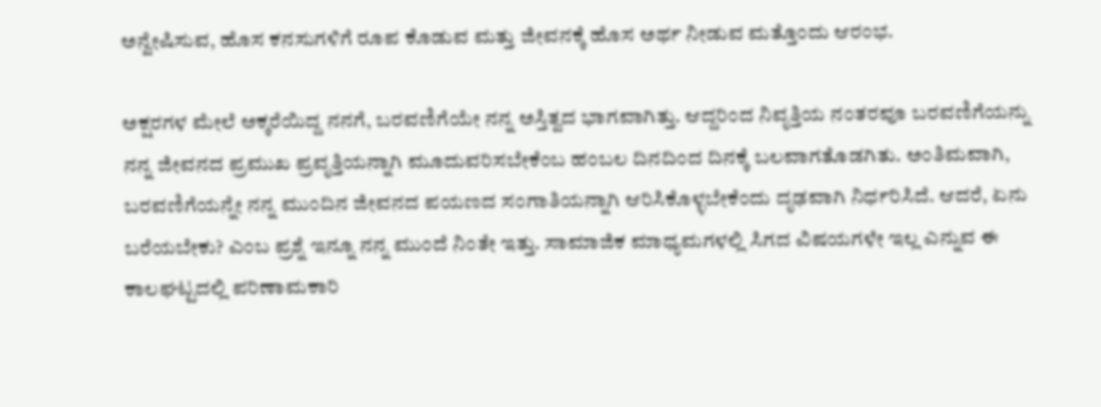ಅನ್ವೇಷಿಸುವ, ಹೊಸ ಕನಸುಗಳಿಗೆ ರೂಪ ಕೊಡುವ ಮತ್ತು ಜೀವನಕ್ಕೆ ಹೊಸ ಅರ್ಥ ನೀಡುವ ಮತ್ತೊಂದು ಆರಂಭ.

ಅಕ್ಷರಗಳ ಮೇಲೆ ಅಕ್ಕರೆಯಿದ್ದ ನನಗೆ, ಬರವಣಿಗೆಯೇ ನನ್ನ ಅಸ್ತಿತ್ವದ ಭಾಗವಾಗಿತ್ತು. ಆದ್ದರಿಂದ ನಿವೃತ್ತಿಯ ನಂತರವೂ ಬರವಣಿಗೆಯನ್ನು ನನ್ನ ಜೀವನದ ಪ್ರಮುಖ ಪ್ರವೃತ್ತಿಯನ್ನಾಗಿ ಮೂದುವರಿಸಬೇಕೆಂಬ ಹಂಬಲ ದಿನದಿಂದ ದಿನಕ್ಕೆ ಬಲವಾಗತೊಡಗಿತು. ಅಂತಿಮವಾಗಿ, ಬರವಣಿಗೆಯನ್ನೇ ನನ್ನ ಮುಂದಿನ ಜೀವನದ ಪಯಣದ ಸಂಗಾತಿಯನ್ನಾಗಿ ಆರಿಸಿಕೊಳ್ಳಬೇಕೆಂದು ದೃಢವಾಗಿ ನಿರ್ಧರಿಸಿದೆ. ಆದರೆ, ಏನು ಬರೆಯಬೇಕು? ಎಂಬ ಪ್ರಶ್ನೆ ಇನ್ನೂ ನನ್ನ ಮುಂದೆ ನಿಂತೇ ಇತ್ತು. ಸಾಮಾಜಿಕ ಮಾಧ್ಯಮಗಳಲ್ಲಿ ಸಿಗದ ವಿಷಯಗಳೇ ಇಲ್ಲ ಎನ್ನುವ ಈ ಕಾಲಘಟ್ಟದಲ್ಲಿ ಪರಿಣಾಮಕಾರಿ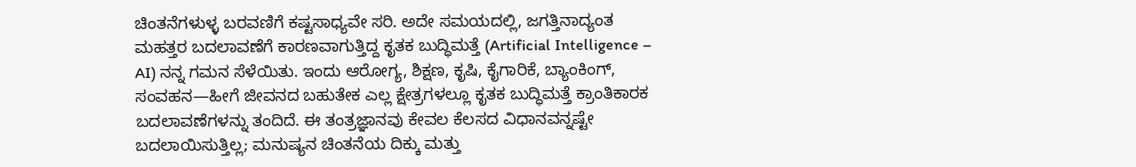ಚಿಂತನೆಗಳುಳ್ಳ ಬರವಣಿಗೆ ಕಷ್ಟಸಾಧ್ಯವೇ ಸರಿ. ಅದೇ ಸಮಯದಲ್ಲಿ, ಜಗತ್ತಿನಾದ್ಯಂತ ಮಹತ್ತರ ಬದಲಾವಣೆಗೆ ಕಾರಣವಾಗುತ್ತಿದ್ದ ಕೃತಕ ಬುದ್ಧಿಮತ್ತೆ (Artificial Intelligence – AI) ನನ್ನ ಗಮನ ಸೆಳೆಯಿತು. ಇಂದು ಆರೋಗ್ಯ, ಶಿಕ್ಷಣ, ಕೃಷಿ, ಕೈಗಾರಿಕೆ, ಬ್ಯಾಂಕಿಂಗ್, ಸಂವಹನ—ಹೀಗೆ ಜೀವನದ ಬಹುತೇಕ ಎಲ್ಲ ಕ್ಷೇತ್ರಗಳಲ್ಲೂ ಕೃತಕ ಬುದ್ಧಿಮತ್ತೆ ಕ್ರಾಂತಿಕಾರಕ ಬದಲಾವಣೆಗಳನ್ನು ತಂದಿದೆ. ಈ ತಂತ್ರಜ್ಞಾನವು ಕೇವಲ ಕೆಲಸದ ವಿಧಾನವನ್ನಷ್ಟೇ ಬದಲಾಯಿಸುತ್ತಿಲ್ಲ; ಮನುಷ್ಯನ ಚಿಂತನೆಯ ದಿಕ್ಕು ಮತ್ತು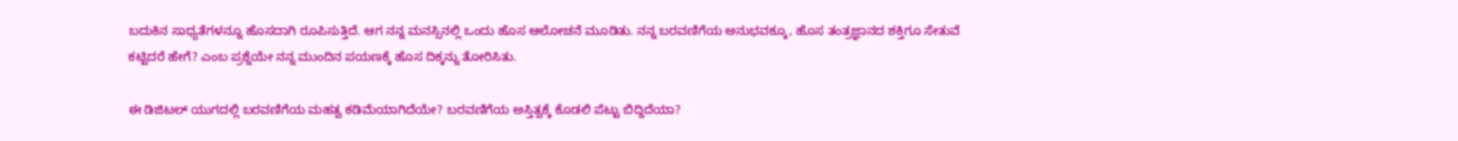ಬದುಕಿನ ಸಾಧ್ಯತೆಗಳನ್ನೂ ಹೊಸದಾಗಿ ರೂಪಿಸುತ್ತಿದೆ. ಆಗ ನನ್ನ ಮನಸ್ಸಿನಲ್ಲಿ ಒಂದು ಹೊಸ ಆಲೋಚನೆ ಮೂಡಿತು. ನನ್ನ ಬರವಣಿಗೆಯ ಅನುಭವಕ್ಕೂ, ಹೊಸ ತಂತ್ರಜ್ಞಾನದ ಶಕ್ತಿಗೂ ಸೇತುವೆ ಕಟ್ಟಿದರೆ ಹೇಗೆ? ಎಂಬ ಪ್ರಶ್ನೆಯೇ ನನ್ನ ಮುಂದಿನ ಪಯಣಕ್ಕೆ ಹೊಸ ದಿಕ್ಕನ್ನು ತೋರಿಸಿತು.

ಈ ಡಿಜಿಟಲ್ ಯುಗದಲ್ಲಿ ಬರವಣಿಗೆಯ ಮಹತ್ವ ಕಡಿಮೆಯಾಗಿದೆಯೇ? ಬರವಣಿಗೆಯ ಅಸ್ತಿತ್ವಕ್ಕೆ ಕೊಡಲಿ ಪೆಟ್ಟು ಬಿದ್ದಿದೆಯಾ?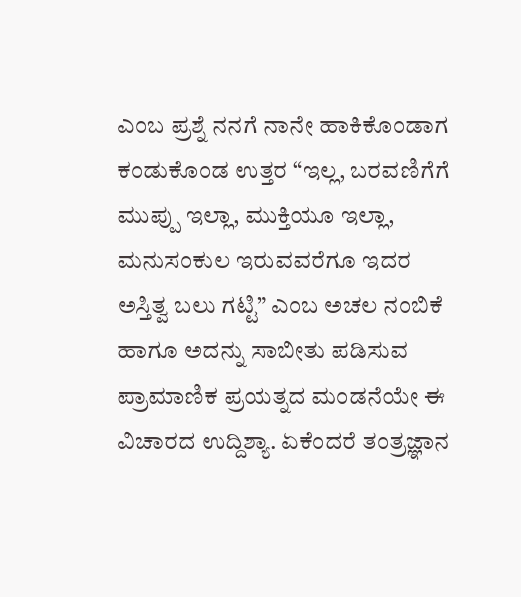ಎಂಬ ಪ್ರಶ್ನೆ ನನಗೆ ನಾನೇ ಹಾಕಿಕೊಂಡಾಗ ಕಂಡುಕೊಂಡ ಉತ್ತರ “ಇಲ್ಲ, ಬರವಣಿಗೆಗೆ ಮುಪ್ಪು ಇಲ್ಲಾ, ಮುಕ್ತಿಯೂ ಇಲ್ಲಾ, ಮನುಸಂಕುಲ ಇರುವವರೆಗೂ ಇದರ ಅಸ್ತಿತ್ವ ಬಲು ಗಟ್ಟಿ” ಎಂಬ ಅಚಲ ನಂಬಿಕೆ ಹಾಗೂ ಅದನ್ನು ಸಾಬೀತು ಪಡಿಸುವ ಪ್ರಾಮಾಣಿಕ ಪ್ರಯತ್ನದ ಮಂಡನೆಯೇ ಈ ವಿಚಾರದ ಉದ್ದಿಶ್ಯಾ. ಏಕೆಂದರೆ ತಂತ್ರಜ್ಞಾನ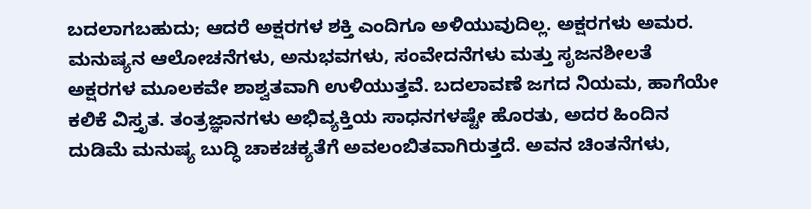ಬದಲಾಗಬಹುದು; ಆದರೆ ಅಕ್ಷರಗಳ ಶಕ್ತಿ ಎಂದಿಗೂ ಅಳಿಯುವುದಿಲ್ಲ. ಅಕ್ಷರಗಳು ಅಮರ. ಮನುಷ್ಯನ ಆಲೋಚನೆಗಳು, ಅನುಭವಗಳು, ಸಂವೇದನೆಗಳು ಮತ್ತು ಸೃಜನಶೀಲತೆ ಅಕ್ಷರಗಳ ಮೂಲಕವೇ ಶಾಶ್ವತವಾಗಿ ಉಳಿಯುತ್ತವೆ. ಬದಲಾವಣೆ ಜಗದ ನಿಯಮ, ಹಾಗೆಯೇ ಕಲಿಕೆ ವಿಸ್ತೃತ. ತಂತ್ರಜ್ಞಾನಗಳು ಅಭಿವ್ಯಕ್ತಿಯ ಸಾಧನಗಳಷ್ಟೇ ಹೊರತು, ಅದರ ಹಿಂದಿನ ದುಡಿಮೆ ಮನುಷ್ಯ ಬುದ್ಧಿ ಚಾಕಚಕ್ಯತೆಗೆ ಅವಲಂಬಿತವಾಗಿರುತ್ತದೆ. ಅವನ ಚಿಂತನೆಗಳು,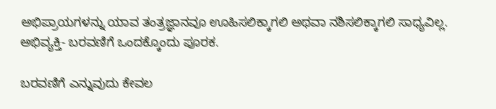ಅಭಿಪ್ರಾಯಗಳನ್ನು ಯಾವ ತಂತ್ರಜ್ಞಾನವೂ ಊಹಿಸಲಿಕ್ಕಾಗಲಿ ಅಥವಾ ನಶಿಸಲಿಕ್ಕಾಗಲಿ ಸಾಧ್ಯವಿಲ್ಲ. ಅಭಿವ್ಯಕ್ತಿ- ಬರವಣಿಗೆ ಒಂದಕ್ಕೊಂದು ಪೂರಕ.

ಬರವಣಿಗೆ ಎನ್ನುವುದು ಕೇವಲ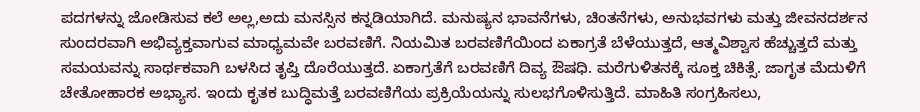ಪದಗಳನ್ನು ಜೋಡಿಸುವ ಕಲೆ ಅಲ್ಲ,ಅದು ಮನಸ್ಸಿನ ಕನ್ನಡಿಯಾಗಿದೆ. ಮನುಷ್ಯನ ಭಾವನೆಗಳು, ಚಿಂತನೆಗಳು, ಅನುಭವಗಳು ಮತ್ತು ಜೀವನದರ್ಶನ ಸುಂದರವಾಗಿ ಅಭಿವ್ಯಕ್ತವಾಗುವ ಮಾಧ್ಯಮವೇ ಬರವಣಿಗೆ. ನಿಯಮಿತ ಬರವಣಿಗೆಯಿಂದ ಏಕಾಗ್ರತೆ ಬೆಳೆಯುತ್ತದೆ, ಆತ್ಮವಿಶ್ವಾಸ ಹೆಚ್ಚುತ್ತದೆ ಮತ್ತು ಸಮಯವನ್ನು ಸಾರ್ಥಕವಾಗಿ ಬಳಸಿದ ತೃಪ್ತಿ ದೊರೆಯುತ್ತದೆ. ಏಕಾಗ್ರತೆಗೆ ಬರವಣಿಗೆ ದಿವ್ಯ ಔಷಧಿ. ಮರೆಗುಳಿತನಕ್ಕೆ ಸೂಕ್ತ ಚಿಕಿತ್ಸೆ. ಜಾಗೃತ ಮೆದುಳಿಗೆ ಚೇತೋಹಾರಕ ಅಭ್ಯಾಸ. ಇಂದು ಕೃತಕ ಬುದ್ಧಿಮತ್ತೆ ಬರವಣಿಗೆಯ ಪ್ರಕ್ರಿಯೆಯನ್ನು ಸುಲಭಗೊಳಿಸುತ್ತಿದೆ. ಮಾಹಿತಿ ಸಂಗ್ರಹಿಸಲು,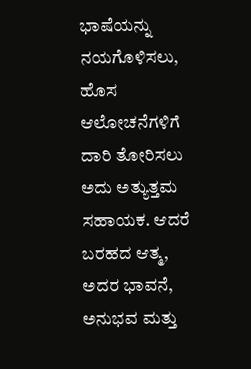ಭಾಷೆಯನ್ನು ನಯಗೊಳಿಸಲು, ಹೊಸ ಆಲೋಚನೆಗಳಿಗೆ ದಾರಿ ತೋರಿಸಲು ಅದು ಅತ್ಯುತ್ತಮ ಸಹಾಯಕ. ಆದರೆ ಬರಹದ ಆತ್ಮ, ಅದರ ಭಾವನೆ, ಅನುಭವ ಮತ್ತು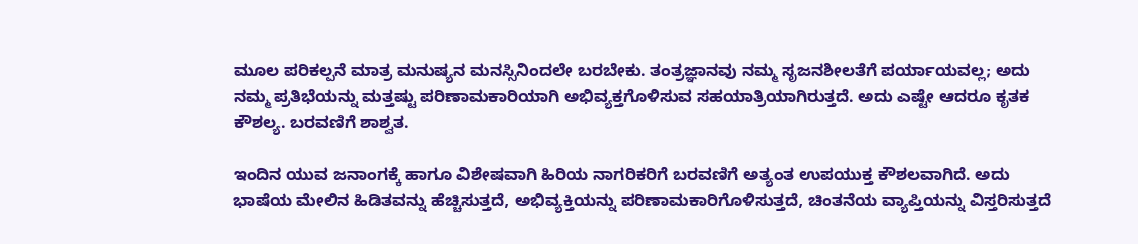ಮೂಲ ಪರಿಕಲ್ಪನೆ ಮಾತ್ರ ಮನುಷ್ಯನ ಮನಸ್ಸಿನಿಂದಲೇ ಬರಬೇಕು. ತಂತ್ರಜ್ಞಾನವು ನಮ್ಮ ಸೃಜನಶೀಲತೆಗೆ ಪರ್ಯಾಯವಲ್ಲ; ಅದು ನಮ್ಮ ಪ್ರತಿಭೆಯನ್ನು ಮತ್ತಷ್ಟು ಪರಿಣಾಮಕಾರಿಯಾಗಿ ಅಭಿವ್ಯಕ್ತಗೊಳಿಸುವ ಸಹಯಾತ್ರಿಯಾಗಿರುತ್ತದೆ. ಅದು ಎಷ್ಟೇ ಆದರೂ ಕೃತಕ ಕೌಶಲ್ಯ. ಬರವಣಿಗೆ ಶಾಶ್ವತ.

ಇಂದಿನ ಯುವ ಜನಾಂಗಕ್ಕೆ ಹಾಗೂ ವಿಶೇಷವಾಗಿ ಹಿರಿಯ ನಾಗರಿಕರಿಗೆ ಬರವಣಿಗೆ ಅತ್ಯಂತ ಉಪಯುಕ್ತ ಕೌಶಲವಾಗಿದೆ. ಅದು ಭಾಷೆಯ ಮೇಲಿನ ಹಿಡಿತವನ್ನು ಹೆಚ್ಚಿಸುತ್ತದೆ, ಅಭಿವ್ಯಕ್ತಿಯನ್ನು ಪರಿಣಾಮಕಾರಿಗೊಳಿಸುತ್ತದೆ, ಚಿಂತನೆಯ ವ್ಯಾಪ್ತಿಯನ್ನು ವಿಸ್ತರಿಸುತ್ತದೆ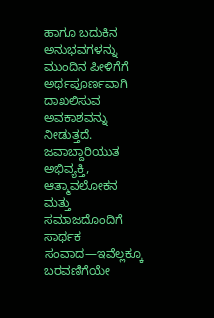ಹಾಗೂ ಬದುಕಿನ ಅನುಭವಗಳನ್ನು ಮುಂದಿನ ಪೀಳಿಗೆಗೆ ಅರ್ಥಪೂರ್ಣವಾಗಿ ದಾಖಲಿಸುವ ಅವಕಾಶವನ್ನು ನೀಡುತ್ತದೆ. ಜವಾಬ್ದಾರಿಯುತ ಅಭಿವ್ಯಕ್ತಿ, ಆತ್ಮಾವಲೋಕನ ಮತ್ತು ಸಮಾಜದೊಂದಿಗೆ ಸಾರ್ಥಕ ಸಂವಾದ—ಇವೆಲ್ಲಕ್ಕೂ ಬರವಣಿಗೆಯೇ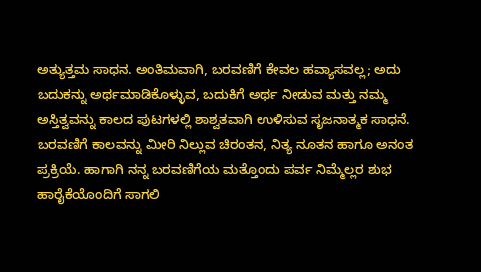ಅತ್ಯುತ್ತಮ ಸಾಧನ. ಅಂತಿಮವಾಗಿ, ಬರವಣಿಗೆ ಕೇವಲ ಹವ್ಯಾಸವಲ್ಲ; ಅದು ಬದುಕನ್ನು ಅರ್ಥಮಾಡಿಕೊಳ್ಳುವ, ಬದುಕಿಗೆ ಅರ್ಥ ನೀಡುವ ಮತ್ತು ನಮ್ಮ ಅಸ್ತಿತ್ವವನ್ನು ಕಾಲದ ಪುಟಗಳಲ್ಲಿ ಶಾಶ್ವತವಾಗಿ ಉಳಿಸುವ ಸೃಜನಾತ್ಮಕ ಸಾಧನೆ. ಬರವಣಿಗೆ ಕಾಲವನ್ನು ಮೀರಿ ನಿಲ್ಲುವ ಚಿರಂತನ, ನಿತ್ಯ ನೂತನ ಹಾಗೂ ಅನಂತ ಪ್ರಕ್ರಿಯೆ. ಹಾಗಾಗಿ ನನ್ನ ಬರವಣಿಗೆಯ ಮತ್ತೊಂದು ಪರ್ವ ನಿಮ್ಮೆಲ್ಲರ ಶುಭ ಹಾರೈಕೆಯೊಂದಿಗೆ ಸಾಗಲಿ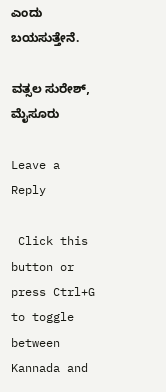ಎಂದು ಬಯಸುತ್ತೇನೆ.

ವತ್ಸಲ ಸುರೇಶ್, ಮೈಸೂರು

Leave a Reply

 Click this button or press Ctrl+G to toggle between Kannada and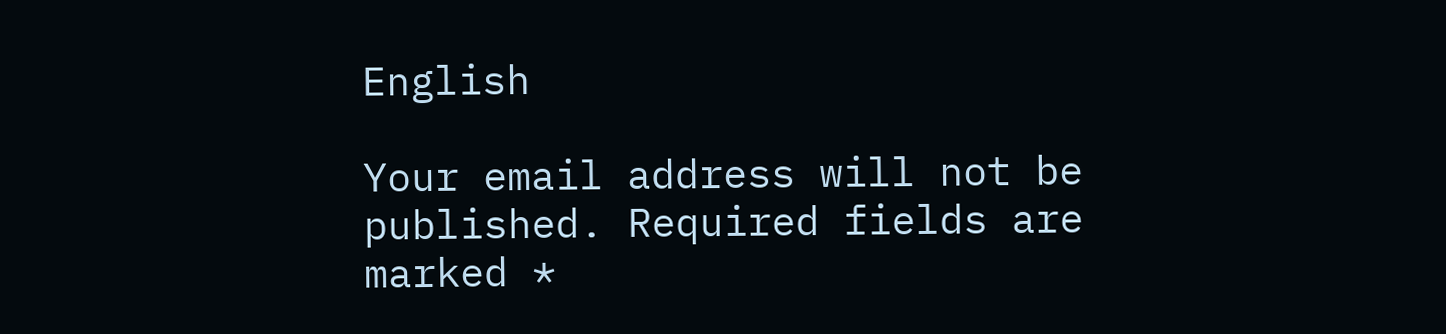English

Your email address will not be published. Required fields are marked *